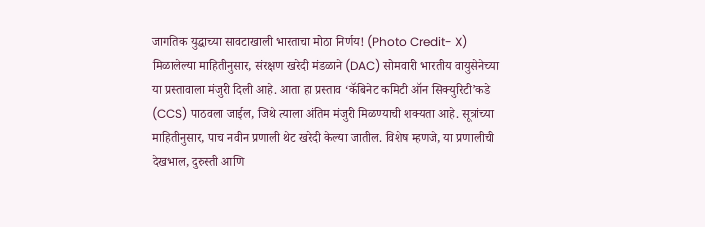जागतिक युद्धाच्या सावटाखाली भारताचा मोठा निर्णय! (Photo Credit- X)
मिळालेल्या माहितीनुसार, संरक्षण खरेदी मंडळाने (DAC) सोमवारी भारतीय वायुसेनेच्या या प्रस्तावाला मंजुरी दिली आहे. आता हा प्रस्ताव ‘कॅबिनेट कमिटी ऑन सिक्युरिटी’कडे (CCS) पाठवला जाईल, जिथे त्याला अंतिम मंजुरी मिळण्याची शक्यता आहे. सूत्रांच्या माहितीनुसार, पाच नवीन प्रणाली थेट खरेदी केल्या जातील. विशेष म्हणजे, या प्रणालीची देखभाल, दुरुस्ती आणि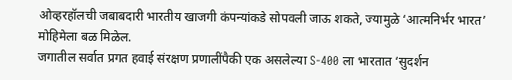ओव्हरहॉलची जबाबदारी भारतीय खाजगी कंपन्यांकडे सोपवली जाऊ शकते, ज्यामुळे ‘आत्मनिर्भर भारत’ मोहिमेला बळ मिळेल.
जगातील सर्वात प्रगत हवाई संरक्षण प्रणालींपैकी एक असलेल्या S-400 ला भारतात ‘सुदर्शन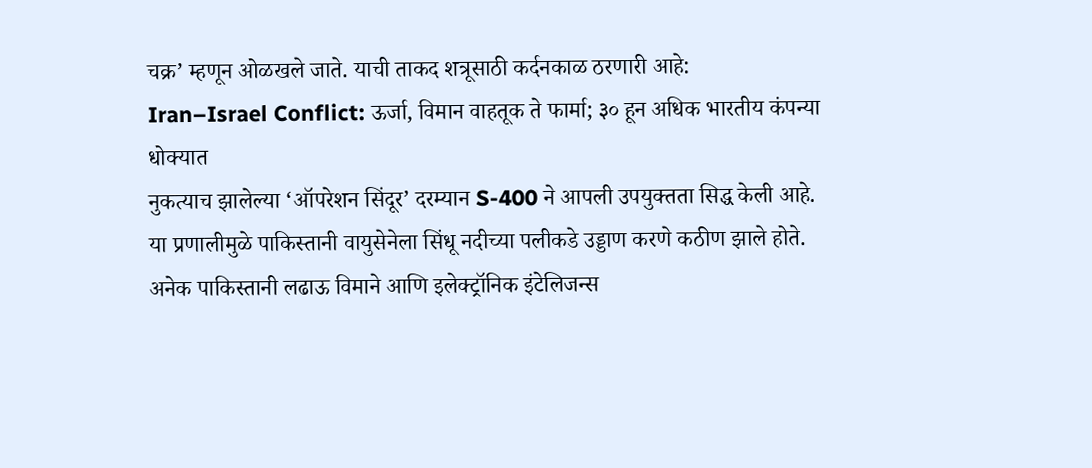चक्र’ म्हणून ओळखले जाते. याची ताकद शत्रूसाठी कर्दनकाळ ठरणारी आहे:
Iran–Israel Conflict: ऊर्जा, विमान वाहतूक ते फार्मा; ३० हून अधिक भारतीय कंपन्या धोक्यात
नुकत्याच झालेल्या ‘ऑपरेशन सिंदूर’ दरम्यान S-400 ने आपली उपयुक्तता सिद्ध केली आहे. या प्रणालीमुळे पाकिस्तानी वायुसेनेला सिंधू नदीच्या पलीकडे उड्डाण करणे कठीण झाले होते. अनेक पाकिस्तानी लढाऊ विमाने आणि इलेक्ट्रॉनिक इंटेलिजन्स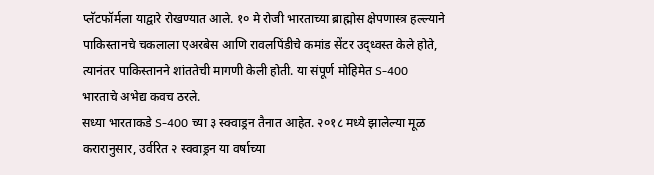प्लॅटफॉर्मला याद्वारे रोखण्यात आले. १० मे रोजी भारताच्या ब्राह्मोस क्षेपणास्त्र हल्ल्याने पाकिस्तानचे चकलाला एअरबेस आणि रावलपिंडीचे कमांड सेंटर उद्ध्वस्त केले होते, त्यानंतर पाकिस्तानने शांततेची मागणी केली होती. या संपूर्ण मोहिमेत S-400 भारताचे अभेद्य कवच ठरले.
सध्या भारताकडे S-400 च्या ३ स्क्वाड्रन तैनात आहेत. २०१८ मध्ये झालेल्या मूळ करारानुसार, उर्वरित २ स्क्वाड्रन या वर्षाच्या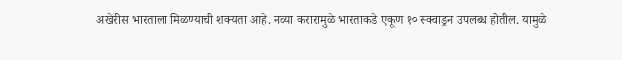अखेरीस भारताला मिळण्याची शक्यता आहे. नव्या करारामुळे भारताकडे एकूण १० स्क्वाड्रन उपलब्ध होतील. यामुळे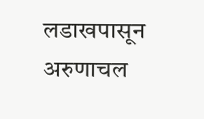लडाखपासून अरुणाचल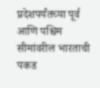प्रदेशपर्यंतच्या पूर्व आणि पश्चिम सीमांवरील भारताची पकड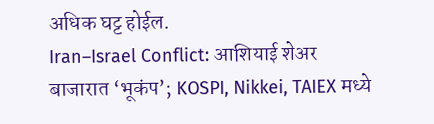अधिक घट्ट होईल.
Iran–Israel Conflict: आशियाई शेअर बाजारात ‘भूकंप’; KOSPI, Nikkei, TAIEX मध्ये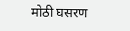मोठी घसरण